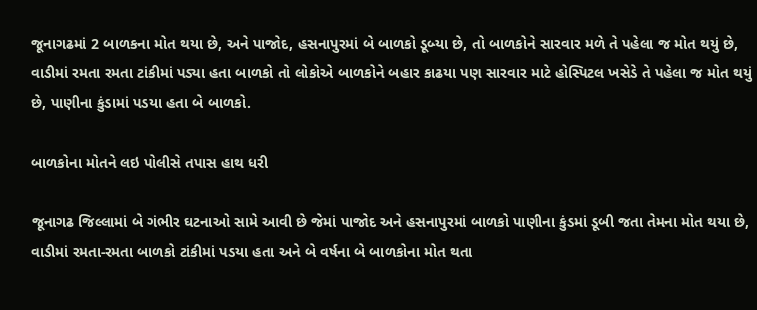જૂનાગઢમાં 2 બાળકના મોત થયા છે, અને પાજોદ, હસનાપુરમાં બે બાળકો ડૂબ્યા છે, તો બાળકોને સારવાર મળે તે પહેલા જ મોત થયું છે, વાડીમાં રમતા રમતા ટાંકીમાં પડ્યા હતા બાળકો તો લોકોએ બાળકોને બહાર કાઢયા પણ સારવાર માટે હોસ્પિટલ ખસેડે તે પહેલા જ મોત થયું છે, પાણીના કુંડામાં પડયા હતા બે બાળકો.

બાળકોના મોતને લઇ પોલીસે તપાસ હાથ ધરી

જૂનાગઢ જિલ્લામાં બે ગંભીર ઘટનાઓ સામે આવી છે જેમાં પાજોદ અને હસનાપુરમાં બાળકો પાણીના કુંડમાં ડૂબી જતા તેમના મોત થયા છે, વાડીમાં રમતા-રમતા બાળકો ટાંકીમાં પડયા હતા અને બે વર્ષના બે બાળકોના મોત થતા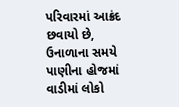પરિવારમાં આક્રંદ છવાયો છે, ઉનાળાના સમયે પાણીના હોજમાં વાડીમાં લોકો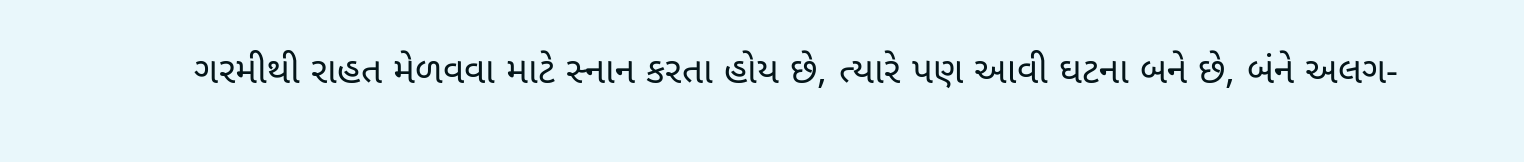ગરમીથી રાહત મેળવવા માટે સ્નાન કરતા હોય છે, ત્યારે પણ આવી ઘટના બને છે, બંને અલગ-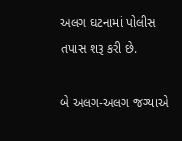અલગ ઘટનામાં પોલીસ તપાસ શરૂ કરી છે.

બે અલગ-અલગ જગ્યાએ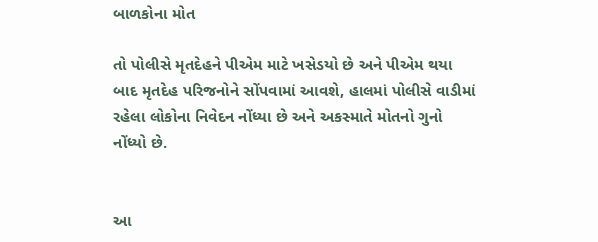બાળકોના મોત

તો પોલીસે મૃતદેહને પીએમ માટે ખસેડયો છે અને પીએમ થયા બાદ મૃતદેહ પરિજનોને સોંપવામાં આવશે, હાલમાં પોલીસે વાડીમાં રહેલા લોકોના નિવેદન નોંધ્યા છે અને અકસ્માતે મોતનો ગુનો નોંધ્યો છે.


આ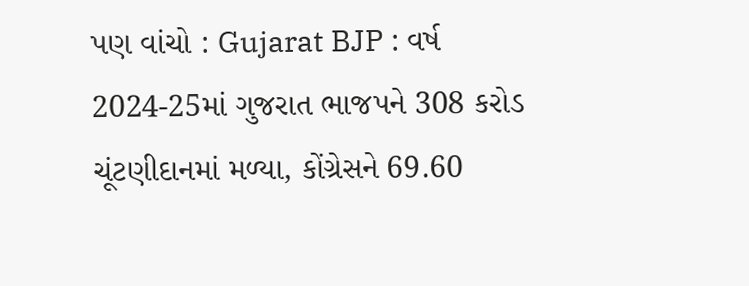પણ વાંચો : Gujarat BJP : વર્ષ 2024-25માં ગુજરાત ભાજપને 308 કરોડ ચૂંટણીદાનમાં મળ્યા, કોંગ્રેસને 69.60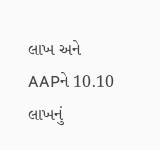લાખ અને AAPને 10.10 લાખનું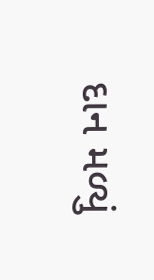દાન મળ્યું